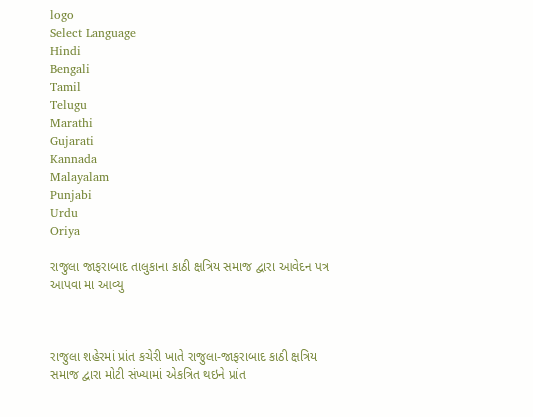logo
Select Language
Hindi
Bengali
Tamil
Telugu
Marathi
Gujarati
Kannada
Malayalam
Punjabi
Urdu
Oriya

રાજુલા જાફરાબાદ તાલુકાના કાઠી ક્ષત્રિય સમાજ દ્વારા આવેદન પત્ર આપવા મા આવ્યુ



રાજુલા શહેરમાં પ્રાંત કચેરી ખાતે રાજુલા-જાફરાબાદ કાઠી ક્ષત્રિય સમાજ દ્વારા મોટી સંખ્યામાં એકત્રિત થઇને પ્રાંત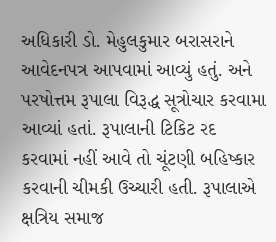અધિકારી ડો. મેહુલકુમાર બરાસરાને આવેદનપત્ર આપવામાં આવ્યું હતું. અને પરષોત્તમ રૂપાલા વિરૂદ્ધ સૂત્રોચાર કરવામા આવ્યાં હતાં. રૂપાલાની ટિકિટ રદ કરવામાં નહીં આવે તો ચૂંટણી બહિષ્કાર કરવાની ચીમકી ઉચ્ચારી હતી. રૂપાલાએ ક્ષત્રિય સમાજ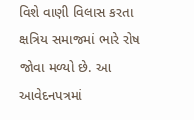વિશે વાણી વિલાસ કરતા ક્ષત્રિય સમાજમાં ભારે રોષ જોવા મળ્યો છે. આ આવેદનપત્રમાં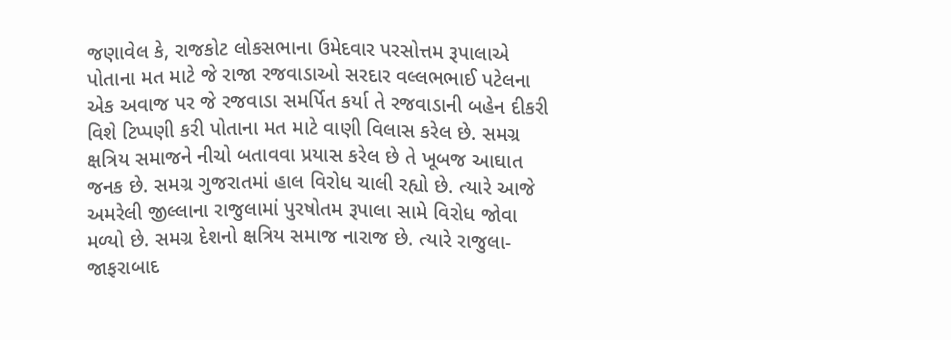જણાવેલ કે, રાજકોટ લોકસભાના ઉમેદવાર પરસોત્તમ રૂપાલાએ પોતાના મત માટે જે રાજા રજવાડાઓ સરદાર વલ્લભભાઈ પટેલના એક અવાજ પર જે રજવાડા સમર્પિત કર્યા તે રજવાડાની બહેન દીકરી વિશે ટિપ્પણી કરી પોતાના મત માટે વાણી વિલાસ કરેલ છે. સમગ્ર ક્ષત્રિય સમાજને નીચો બતાવવા પ્રયાસ કરેલ છે તે ખૂબજ આઘાત જનક છે. સમગ્ર ગુજરાતમાં હાલ વિરોધ ચાલી રહ્યો છે. ત્યારે આજે અમરેલી જીલ્લાના રાજુલામાં પુરષોતમ રૂપાલા સામે વિરોધ જોવા મળ્યો છે. સમગ્ર દેશનો ક્ષત્રિય સમાજ નારાજ છે. ત્યારે રાજુલા-જાફરાબાદ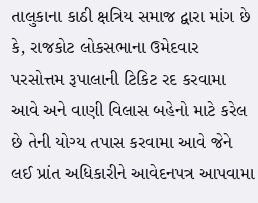તાલુકાના કાઠી ક્ષત્રિય સમાજ દ્વારા માંગ છે કે, રાજકોટ લોકસભાના ઉમેદવાર પરસોત્તમ રૂપાલાની ટિકિટ રદ કરવામા આવે અને વાણી વિલાસ બહેનો માટે કરેલ છે તેની યોગ્ય તપાસ કરવામા આવે જેને લઈ પ્રાંત અધિકારીને આવેદનપત્ર આપવામા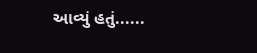આવ્યું હતું......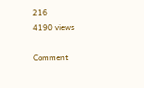216
4190 views

Comment